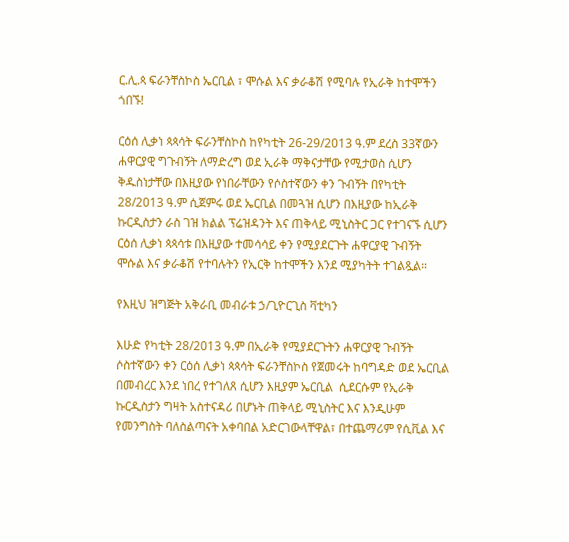ር.ሊ.ጳ ፍራንቸስኮስ ኤርቢል ፣ ሞሱል እና ቃራቆሽ የሚባሉ የኢራቅ ከተሞችን ጎበኙ!

ርዕሰ ሊቃነ ጳጳሳት ፍራንቸስኮስ ከየካቲት 26-29/2013 ዓ.ም ደረስ 33ኛውን ሐዋርያዊ ግጉብኝት ለማድረግ ወደ ኢራቅ ማቅናታቸው የሚታወስ ሲሆን ቅዱስነታቸው በእዚያው የነበራቸውን የሶስተኛውን ቀን ጉብኝት በየካቲት 28/2013 ዓ.ም ሲጀምሩ ወደ ኤርቢል በመጓዝ ሲሆን በእዚያው ከኢራቅ ኩርዲስታን ራስ ገዝ ክልል ፕሬዝዳንት እና ጠቅላይ ሚኒስትር ጋር የተገናኙ ሲሆን ርዕሰ ሊቃነ ጳጳሳቱ በእዚያው ተመሳሳይ ቀን የሚያደርጉት ሐዋርያዊ ጉብኝት ሞሱል እና ቃራቆሽ የተባሉትን የኢርቅ ከተሞችን እንደ ሚያካትት ተገልጿል።

የእዚህ ዝግጅት አቅራቢ መብራቱ ኃ/ጊዮርጊስ ቫቲካን

እሁድ የካቲት 28/2013 ዓ.ም በኢራቅ የሚያደርጉትን ሐዋርያዊ ጉብኝት ሶስተኛውን ቀን ርዕሰ ሊቃነ ጳጳሳት ፍራንቸስኮስ የጀመሩት ከባግዳድ ወደ ኤርቢል በመብረር እንደ ነበረ የተገለጸ ሲሆን እዚያም ኤርቢል  ሲደርሱም የኢራቅ ኩርዲስታን ግዛት አስተናዳሪ በሆኑት ጠቅላይ ሚኒስትር እና እንዲሁም የመንግስት ባለስልጣናት አቀባበል አድርገውላቸዋል፣ በተጨማሪም የሲቪል እና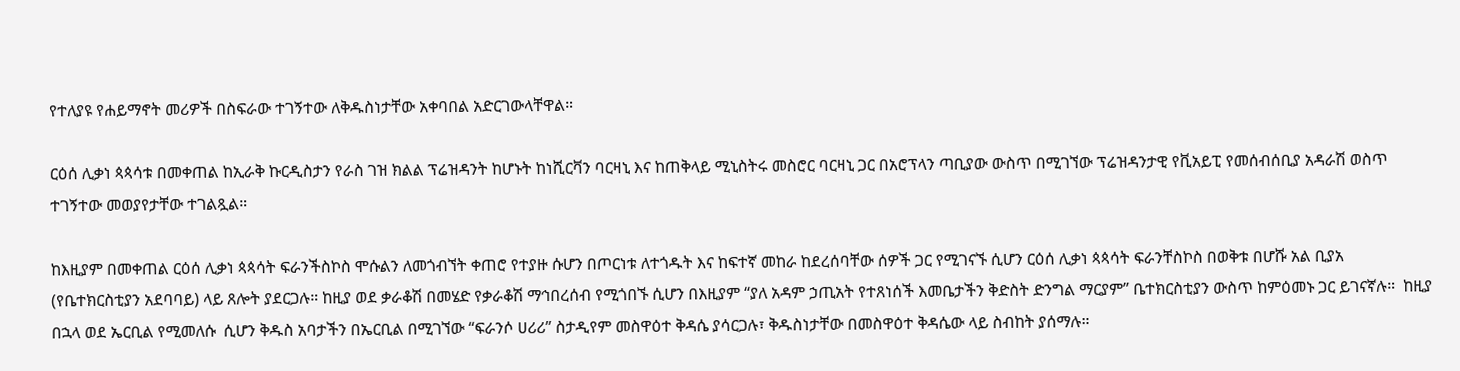የተለያዩ የሐይማኖት መሪዎች በስፍራው ተገኝተው ለቅዱስነታቸው አቀባበል አድርገውላቸዋል።

ርዕሰ ሊቃነ ጳጳሳቱ በመቀጠል ከኢራቅ ኩርዲስታን የራስ ገዝ ክልል ፕሬዝዳንት ከሆኑት ከነሺርቫን ባርዛኒ እና ከጠቅላይ ሚኒስትሩ መስሮር ባርዛኒ ጋር በአሮፕላን ጣቢያው ውስጥ በሚገኘው ፕሬዝዳንታዊ የቪአይፒ የመሰብሰቢያ አዳራሽ ወስጥ ተገኝተው መወያየታቸው ተገልጿል።

ከእዚያም በመቀጠል ርዕሰ ሊቃነ ጳጳሳት ፍራንችስኮስ ሞሱልን ለመጎብኘት ቀጠሮ የተያዙ ሱሆን በጦርነቱ ለተጎዱት እና ከፍተኛ መከራ ከደረሰባቸው ሰዎች ጋር የሚገናኙ ሲሆን ርዕሰ ሊቃነ ጳጳሳት ፍራንቸስኮስ በወቅቱ በሆሹ አል ቢያአ (የቤተክርስቲያን አደባባይ) ላይ ጸሎት ያደርጋሉ። ከዚያ ወደ ቃራቆሽ በመሄድ የቃራቆሽ ማኅበረሰብ የሚጎበኙ ሲሆን በእዚያም “ያለ አዳም ኃጢአት የተጸነሰች እመቤታችን ቅድስት ድንግል ማርያም” ቤተክርስቲያን ውስጥ ከምዕመኑ ጋር ይገናኛሉ።  ከዚያ በኋላ ወደ ኤርቢል የሚመለሱ  ሲሆን ቅዱስ አባታችን በኤርቢል በሚገኘው “ፍራንሶ ሀሪሪ” ስታዲየም መስዋዕተ ቅዳሴ ያሳርጋሉ፣ ቅዱስነታቸው በመስዋዕተ ቅዳሴው ላይ ስብከት ያሰማሉ።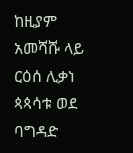ከዚያም አመሻሹ ላይ ርዕሰ ሊቃነ ጳጳሳቱ ወደ ባግዳድ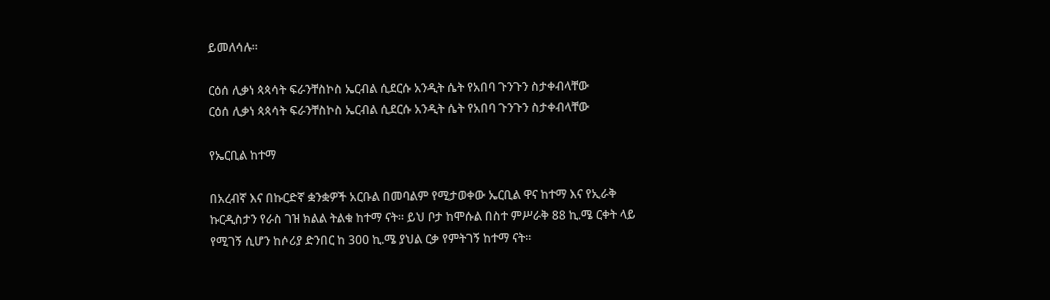ይመለሳሉ።

ርዕሰ ሊቃነ ጳጳሳት ፍራንቸስኮስ ኤርብል ሲደርሱ አንዲት ሴት የአበባ ጉንጉን ስታቀብላቸው
ርዕሰ ሊቃነ ጳጳሳት ፍራንቸስኮስ ኤርብል ሲደርሱ አንዲት ሴት የአበባ ጉንጉን ስታቀብላቸው

የኤርቢል ከተማ

በአረብኛ እና በኩርድኛ ቋንቋዎች አርቡል በመባልም የሚታወቀው ኤርቢል ዋና ከተማ እና የኢራቅ ኩርዲስታን የራስ ገዝ ክልል ትልቁ ከተማ ናት። ይህ ቦታ ከሞሱል በስተ ምሥራቅ 88 ኪ.ሜ ርቀት ላይ የሚገኝ ሲሆን ከሶሪያ ድንበር ከ 300 ኪ.ሜ ያህል ርቃ የምትገኝ ከተማ ናት።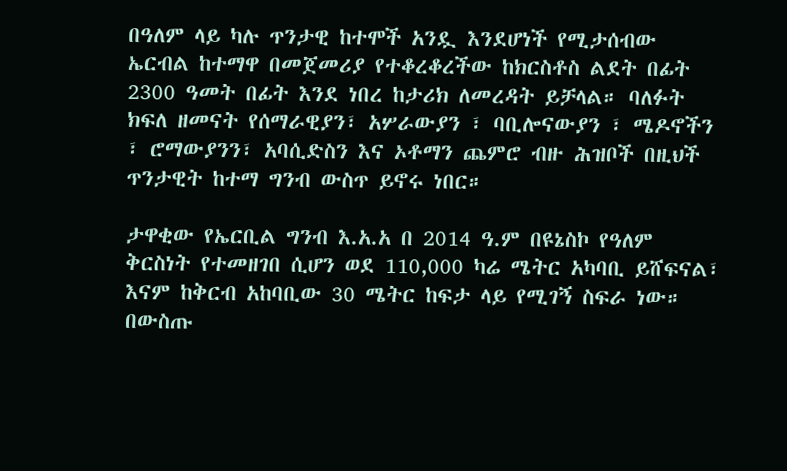በዓለም ላይ ካሉ ጥንታዊ ከተሞች አንዷ እንደሆነች የሚታሰብው ኤርብል ከተማዋ በመጀመሪያ የተቆረቆረችው ከክርስቶስ ልደት በፊት 2300 ዓመት በፊት እንደ ነበረ ከታሪክ ለመረዳት ይቻላል። ባለፉት ክፍለ ዘመናት የሰማራዊያን፣ አሦራውያን ፣ ባቢሎናውያን ፣ ሜዶኖችን ፣ ሮማውያንን፣ አባሲድስን እና ኦቶማን ጨምሮ ብዙ ሕዝቦች በዚህች ጥንታዊት ከተማ ግንብ ውስጥ ይኖሩ ነበር።

ታዋቂው የኤርቢል ግንብ እ.አ.አ በ 2014 ዓ.ም በዩኔስኮ የዓለም ቅርስነት የተመዘገበ ሲሆን ወደ 110,000 ካሬ ሜትር አካባቢ ይሸፍናል፣ እናም ከቅርብ አከባቢው 30 ሜትር ከፍታ ላይ የሚገኝ ስፍራ ነው። በውስጡ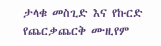ታላቁ መስጊድ እና የኩርድ የጨርቃጨርቅ ሙዚየም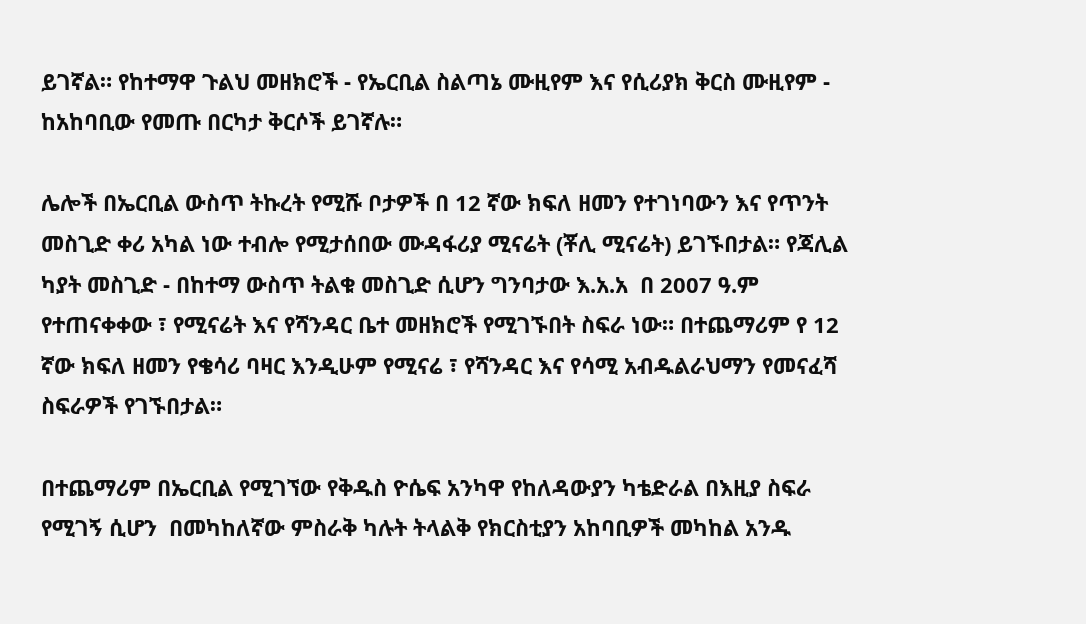ይገኛል። የከተማዋ ጉልህ መዘክሮች - የኤርቢል ስልጣኔ ሙዚየም እና የሲሪያክ ቅርስ ሙዚየም - ከአከባቢው የመጡ በርካታ ቅርሶች ይገኛሉ።

ሌሎች በኤርቢል ውስጥ ትኩረት የሚሹ ቦታዎች በ 12 ኛው ክፍለ ዘመን የተገነባውን እና የጥንት መስጊድ ቀሪ አካል ነው ተብሎ የሚታሰበው ሙዳፋሪያ ሚናሬት (ቾሊ ሚናሬት) ይገኙበታል። የጃሊል ካያት መስጊድ - በከተማ ውስጥ ትልቁ መስጊድ ሲሆን ግንባታው እ.አ.አ  በ 2007 ዓ.ም የተጠናቀቀው ፣ የሚናሬት እና የሻንዳር ቤተ መዘክሮች የሚገኙበት ስፍራ ነው። በተጨማሪም የ 12 ኛው ክፍለ ዘመን የቄሳሪ ባዛር እንዲሁም የሚናሬ ፣ የሻንዳር እና የሳሚ አብዱልራህማን የመናፈሻ ስፍራዎች የገኙበታል።

በተጨማሪም በኤርቢል የሚገኘው የቅዱስ ዮሴፍ አንካዋ የከለዳውያን ካቴድራል በእዚያ ስፍራ የሚገኝ ሲሆን  በመካከለኛው ምስራቅ ካሉት ትላልቅ የክርስቲያን አከባቢዎች መካከል አንዱ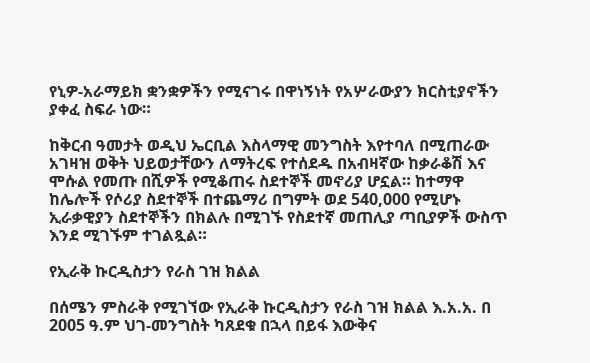የኒዎ-አራማይክ ቋንቋዎችን የሚናገሩ በዋነኝነት የአሦራውያን ክርስቲያኖችን ያቀፈ ስፍራ ነው።

ከቅርብ ዓመታት ወዲህ ኤርቢል እስላማዊ መንግስት እየተባለ በሚጠራው አገዛዝ ወቅት ህይወታቸውን ለማትረፍ የተሰደዱ በአብዛኛው ከቃራቆሽ እና ሞሱል የመጡ በሺዎች የሚቆጠሩ ስደተኞች መኖሪያ ሆኗል። ከተማዋ ከሌሎች የሶሪያ ስደተኞች በተጨማሪ በግምት ወደ 540,000 የሚሆኑ ኢራቃዊያን ስደተኞችን በክልሉ በሚገኙ የስደተኛ መጠሊያ ጣቢያዎች ውስጥ እንደ ሚገኙም ተገልጿል።

የኢራቅ ኩርዲስታን የራስ ገዝ ክልል

በሰሜን ምስራቅ የሚገኘው የኢራቅ ኩርዲስታን የራስ ገዝ ክልል እ.አ.አ. በ 2005 ዓ.ም ህገ-መንግስት ካጸደቁ በኋላ በይፋ እውቅና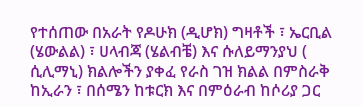የተሰጠው በአራት የዶሁክ (ዲሆክ) ግዛቶች ፣ ኤርቢል (ሄውልል) ፣ ሀላብጃ (ሄልብቼ) እና ሱለይማንያህ ( ሲሊማኒ) ክልሎችን ያቀፈ የራስ ገዝ ክልል በምስራቅ ከኢራን ፣ በሰሜን ከቱርክ እና በምዕራብ ከሶሪያ ጋር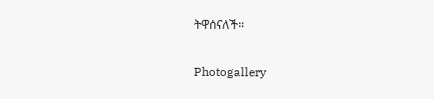ትዋሰናለች።

Photogallery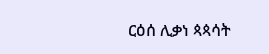ርዕሰ ሊቃነ ጳጳሳት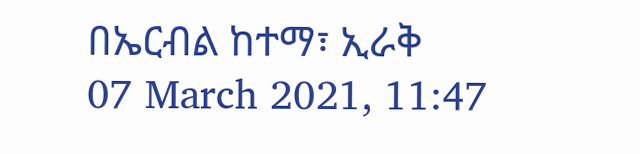በኤርብል ከተማ፣ ኢራቅ
07 March 2021, 11:47